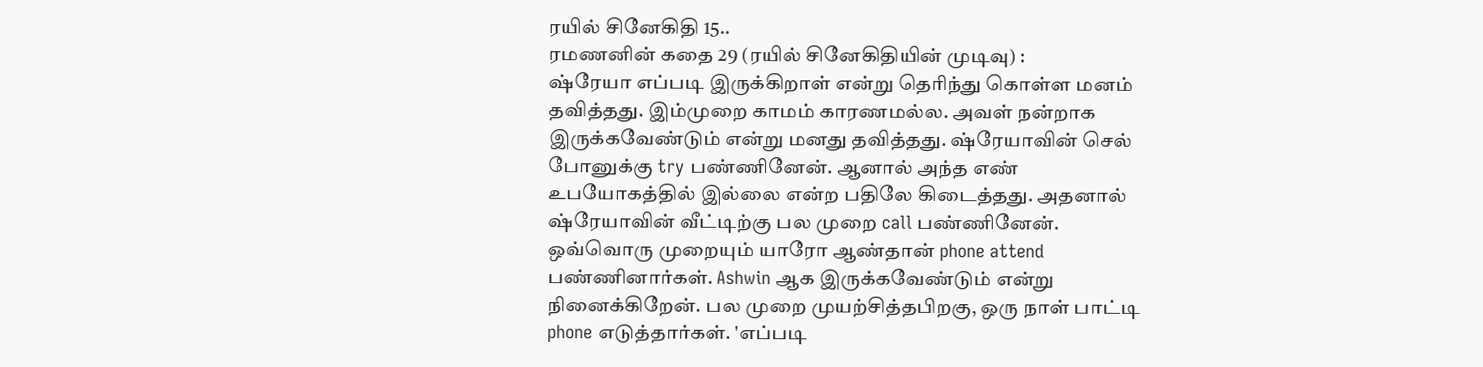ரயில் சினேகிதி 15..
ரமணனின் கதை 29 (ரயில் சினேகிதியின் முடிவு) :
ஷ்ரேயா எப்படி இருக்கிறாள் என்று தெரிந்து கொள்ள மனம் தவித்தது. இம்முறை காமம் காரணமல்ல. அவள் நன்றாக இருக்கவேண்டும் என்று மனது தவித்தது. ஷ்ரேயாவின் செல் போனுக்கு try பண்ணினேன். ஆனால் அந்த எண் உபயோகத்தில் இல்லை என்ற பதிலே கிடைத்தது. அதனால் ஷ்ரேயாவின் வீட்டிற்கு பல முறை call பண்ணினேன். ஒவ்வொரு முறையும் யாரோ ஆண்தான் phone attend பண்ணினார்கள். Ashwin ஆக இருக்கவேண்டும் என்று நினைக்கிறேன். பல முறை முயற்சித்தபிறகு, ஒரு நாள் பாட்டி phone எடுத்தார்கள். 'எப்படி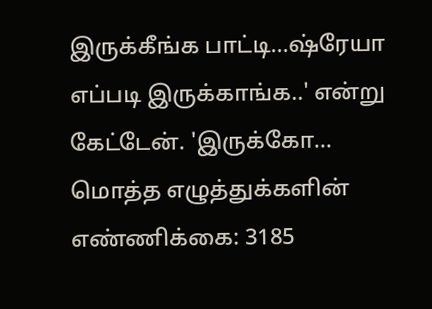இருக்கீங்க பாட்டி...ஷ்ரேயா எப்படி இருக்காங்க..' என்று கேட்டேன். 'இருக்கோ...
மொத்த எழுத்துக்களின் எண்ணிக்கை: 3185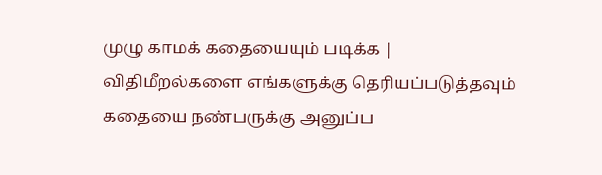முழு காமக் கதையையும் படிக்க |
விதிமீறல்களை எங்களுக்கு தெரியப்படுத்தவும்
கதையை நண்பருக்கு அனுப்ப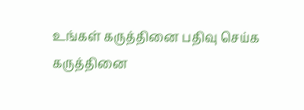உங்கள் கருத்தினை பதிவு செய்க
கருத்தினை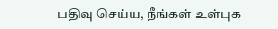பதிவு செய்ய, நீங்கள் உள்புக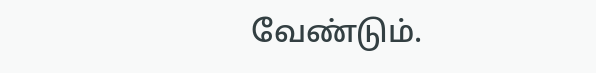வேண்டும்.